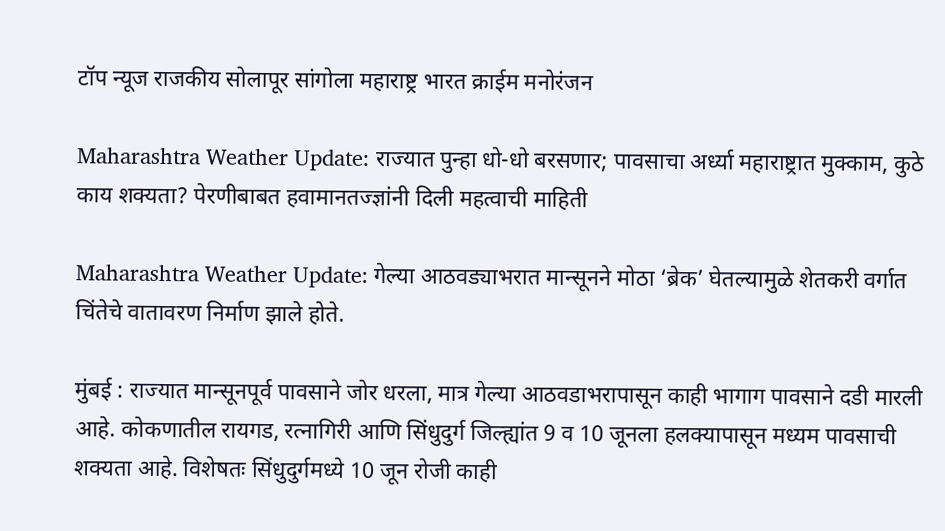टॉप न्यूज राजकीय सोलापूर सांगोला महाराष्ट्र भारत क्राईम मनोरंजन

Maharashtra Weather Update: राज्यात पुन्हा धो-धो बरसणार; पावसाचा अर्ध्या महाराष्ट्रात मुक्काम, कुठे काय शक्यता? पेरणीबाबत हवामानतज्ज्ञांनी दिली महत्वाची माहिती

Maharashtra Weather Update: गेल्या आठवड्याभरात मान्सूनने मोठा ‘ब्रेक’ घेतल्यामुळे शेतकरी वर्गात चिंतेचे वातावरण निर्माण झाले होते.

मुंबई : राज्यात मान्सूनपूर्व पावसाने जोर धरला, मात्र गेल्या आठवडाभरापासून काही भागाग पावसाने दडी मारली आहे. कोकणातील रायगड, रत्नागिरी आणि सिंधुदुर्ग जिल्ह्यांत 9 व 10 जूनला हलक्यापासून मध्यम पावसाची शक्यता आहे. विशेषतः सिंधुदुर्गमध्ये 10 जून रोजी काही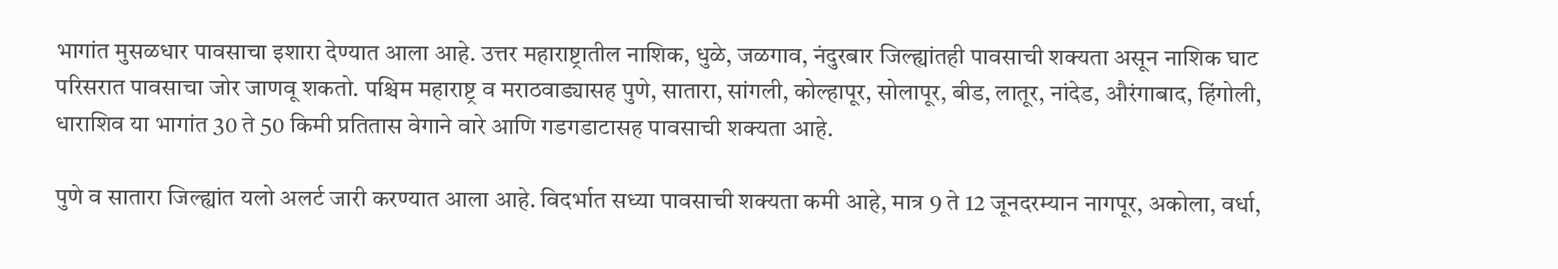भागांत मुसळधार पावसाचा इशारा देण्यात आला आहे. उत्तर महाराष्ट्रातील नाशिक, धुळे, जळगाव, नंदुरबार जिल्ह्यांतही पावसाची शक्यता असून नाशिक घाट परिसरात पावसाचा जोर जाणवू शकतो. पश्चिम महाराष्ट्र व मराठवाड्यासह पुणे, सातारा, सांगली, कोल्हापूर, सोलापूर, बीड, लातूर, नांदेड, औरंगाबाद, हिंगोली, धाराशिव या भागांत 30 ते 50 किमी प्रतितास वेगाने वारे आणि गडगडाटासह पावसाची शक्यता आहे.

पुणे व सातारा जिल्ह्यांत यलो अलर्ट जारी करण्यात आला आहे. विदर्भात सध्या पावसाची शक्यता कमी आहे, मात्र 9 ते 12 जूनदरम्यान नागपूर, अकोला, वर्धा,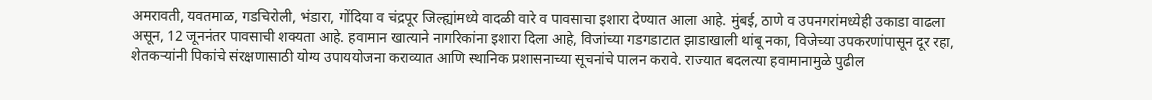अमरावती, यवतमाळ, गडचिरोली, भंडारा, गोंदिया व चंद्रपूर जिल्ह्यांमध्ये वादळी वारे व पावसाचा इशारा देण्यात आला आहे. मुंबई, ठाणे व उपनगरांमध्येही उकाडा वाढला असून, 12 जूननंतर पावसाची शक्यता आहे. हवामान खात्याने नागरिकांना इशारा दिला आहे, विजांच्या गडगडाटात झाडाखाली थांबू नका, विजेच्या उपकरणांपासून दूर रहा, शेतकऱ्यांनी पिकांचे संरक्षणासाठी योग्य उपाययोजना कराव्यात आणि स्थानिक प्रशासनाच्या सूचनांचे पालन करावे. राज्यात बदलत्या हवामानामुळे पुढील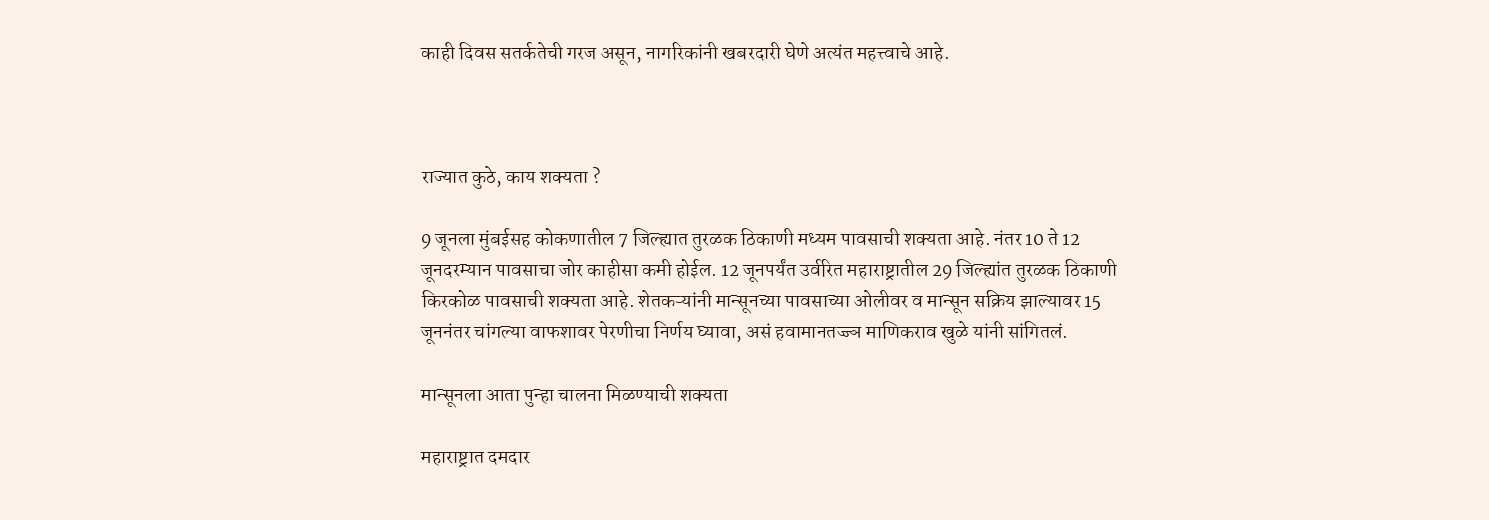काही दिवस सतर्कतेची गरज असून, नागरिकांनी खबरदारी घेणे अत्यंत महत्त्वाचे आहे.



राज्यात कुठे, काय शक्यता ?

9 जूनला मुंबईसह कोकणातील 7 जिल्ह्यात तुरळक ठिकाणी मध्यम पावसाची शक्यता आहे. नंतर 10 ते 12 जूनदरम्यान पावसाचा जोर काहीसा कमी होईल. 12 जूनपर्यंत उर्वरित महाराष्ट्रातील 29 जिल्ह्यांत तुरळक ठिकाणी किरकोळ पावसाची शक्यता आहे. शेतकऱ्यांनी मान्सूनच्या पावसाच्या ओलीवर व मान्सून सक्रिय झाल्यावर 15 जूननंतर चांगल्या वाफशावर पेरणीचा निर्णय घ्यावा, असं हवामानतज्ज्ञ माणिकराव खुळे यांनी सांगितलं.

मान्सूनला आता पुन्हा चालना मिळण्याची शक्यता

महाराष्ट्रात दमदार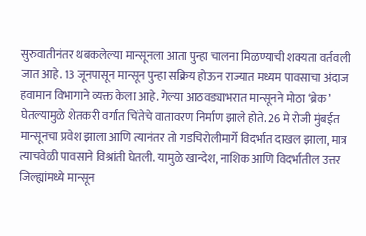सुरुवातीनंतर थबकलेल्या मान्सूनला आता पुन्हा चालना मिळण्याची शक्यता वर्तवली जात आहे. 13 जूनपासून मान्सून पुन्हा सक्रिय होऊन राज्यात मध्यम पावसाचा अंदाज हवामान विभागाने व्यक्त केला आहे. गेल्या आठवड्याभरात मान्सूनने मोठा ‘ब्रेक’ घेतल्यामुळे शेतकरी वर्गात चिंतेचे वातावरण निर्माण झाले होते. 26 मे रोजी मुंबईत मान्सूनचा प्रवेश झाला आणि त्यानंतर तो गडचिरोलीमार्गे विदर्भात दाखल झाला, मात्र त्याचवेळी पावसाने विश्रांती घेतली. यामुळे खान्देश, नाशिक आणि विदर्भातील उत्तर जिल्ह्यांमध्ये मान्सून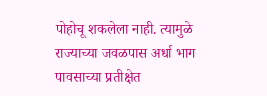पोहोचू शकलेला नाही. त्यामुळे राज्याच्या जवळपास अर्धा भाग पावसाच्या प्रतीक्षेत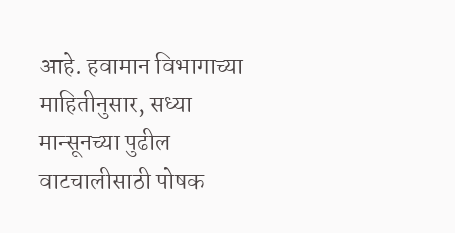आहे. हवामान विभागाच्या माहितीनुसार, सध्या मान्सूनच्या पुढील वाटचालीसाठी पोषक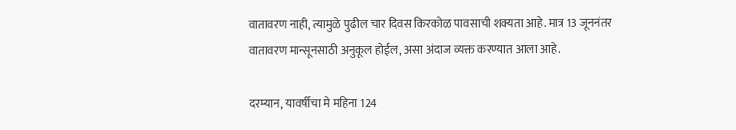वातावरण नाही, त्यामुळे पुढील चार दिवस किरकोळ पावसाची शक्यता आहे. मात्र 13 जूननंतर वातावरण मान्सूनसाठी अनुकूल होईल, असा अंदाज व्यक्त करण्यात आला आहे.

दरम्यान, यावर्षीचा मे महिना 124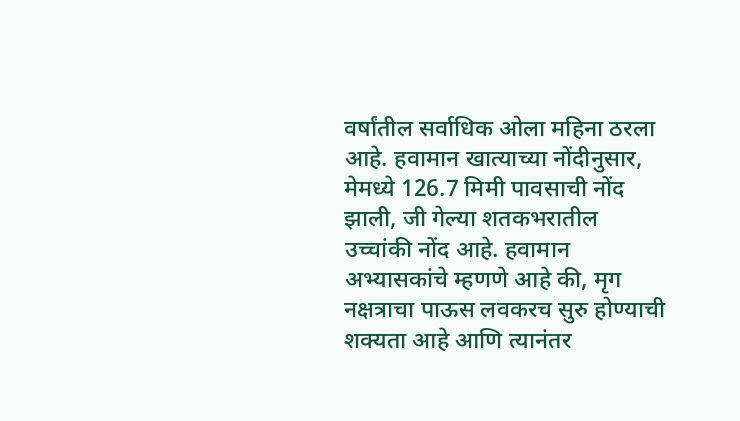वर्षांतील सर्वाधिक ओला महिना ठरला आहे. हवामान खात्याच्या नोंदीनुसार, मेमध्ये 126.7 मिमी पावसाची नोंद झाली, जी गेल्या शतकभरातील उच्चांकी नोंद आहे. हवामान अभ्यासकांचे म्हणणे आहे की, मृग नक्षत्राचा पाऊस लवकरच सुरु होण्याची शक्यता आहे आणि त्यानंतर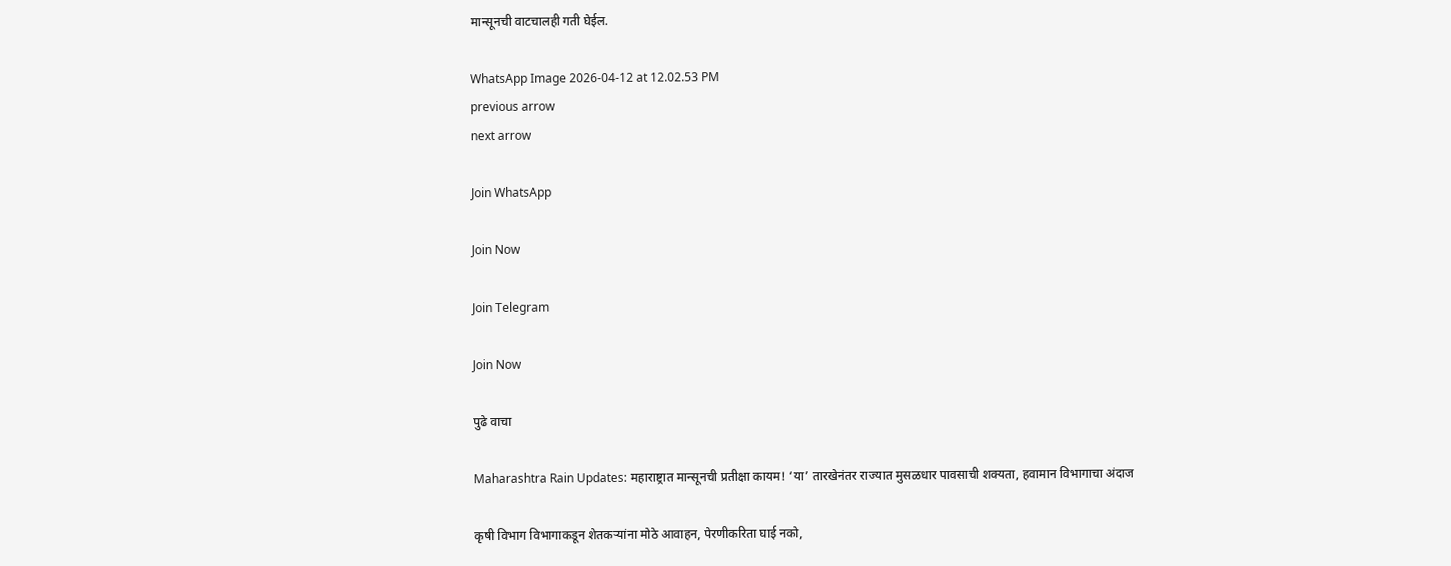मान्सूनची वाटचालही गती घेईल.

WhatsApp Image 2026-04-12 at 12.02.53 PM
previous arrow
next arrow

Join WhatsApp

Join Now

Join Telegram

Join Now

पुढे वाचा

Maharashtra Rain Updates: महाराष्ट्रात मान्सूनची प्रतीक्षा कायम! ‘या’ तारखेनंतर राज्यात मुसळधार पावसाची शक्यता, हवामान विभागाचा अंदाज

कृषी विभाग विभागाकडून शेतकऱ्यांना मोठे आवाहन, पेरणीकरिता घाई नको,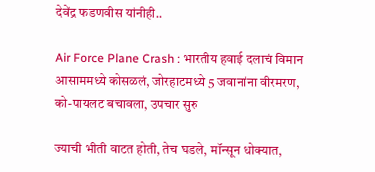देवेंद्र फडणवीस यांनीही..

Air Force Plane Crash : भारतीय हवाई दलाचं विमान आसाममध्ये कोसळलं, जोरहाटमध्ये 5 जवानांना वीरमरण, को-पायलट बचावला, उपचार सुरु

ज्याची भीती वाटत होती, तेच घडले, मॉन्सून धोक्यात,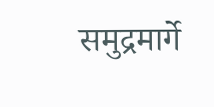समुद्रमार्गे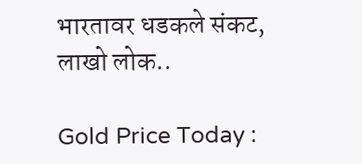भारतावर धडकले संकट, लाखो लोक..

Gold Price Today :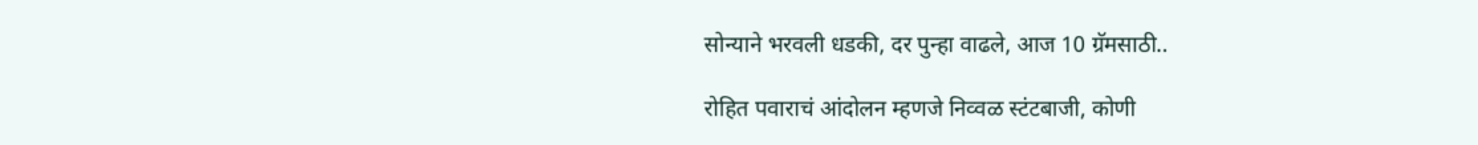सोन्याने भरवली धडकी, दर पुन्हा वाढले, आज 10 ग्रॅमसाठी..

रोहित पवाराचं आंदोलन म्हणजे निव्वळ स्टंटबाजी, कोणी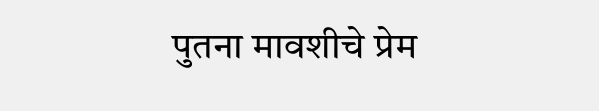पुतना मावशीचे प्रेम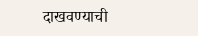दाखवण्याची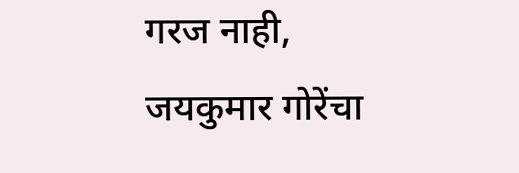गरज नाही, जयकुमार गोरेंचा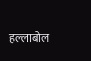हल्लाबोल